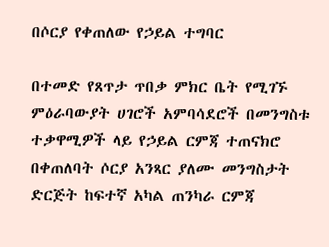በሶርያ የቀጠለው የኃይል ተግባር

በተመድ የጸጥታ ጥበቃ ምክር ቤት የሚገኙ ምዕራባውያት ሀገሮች አምባሳደሮች በመንግስቱ ተቃዋሚዎች ላይ የኃይል ርምጃ ተጠናክሮ በቀጠለባት ሶርያ አንጻር ያለሙ መንግስታት ድርጅት ከፍተኛ አካል ጠንካራ ርምጃ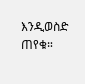እንዲወስድ ጠየቁ።